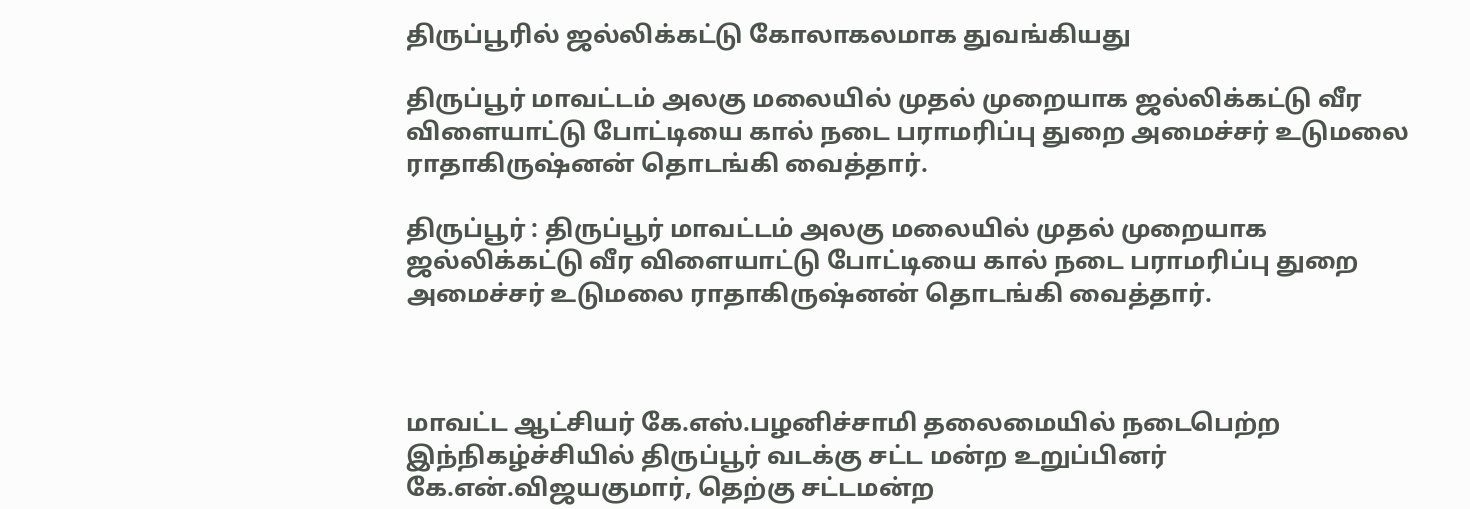திருப்பூரில் ஜல்லிக்கட்டு கோலாகலமாக துவங்கியது

திருப்பூர் மாவட்டம் அலகு மலையில் முதல் முறையாக ஜல்லிக்கட்டு வீர விளையாட்டு போட்டியை கால் நடை பராமரிப்பு துறை அமைச்சர் உடுமலை ராதாகிருஷ்னன் தொடங்கி வைத்தார்.

திருப்பூர் : திருப்பூர் மாவட்டம் அலகு மலையில் முதல் முறையாக ஜல்லிக்கட்டு வீர விளையாட்டு போட்டியை கால் நடை பராமரிப்பு துறை அமைச்சர் உடுமலை ராதாகிருஷ்னன் தொடங்கி வைத்தார்.



மாவட்ட ஆட்சியர் கே.எஸ்.பழனிச்சாமி தலைமையில் நடைபெற்ற இந்நிகழ்ச்சியில் திருப்பூர் வடக்கு சட்ட மன்ற உறுப்பினர் கே.என்.விஜயகுமார், தெற்கு சட்டமன்ற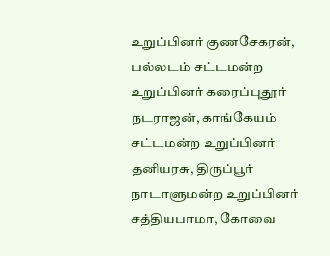உறுப்பினர் குணசேகரன், பல்லடம் சட்டமன்ற உறுப்பினர் கரைப்புதூர் நடராஜன், காங்கேயம் சட்டமன்ற உறுப்பினர் தனியரசு, திருப்பூர் நாடாளுமன்ற உறுப்பினர் சத்தியபாமா, கோவை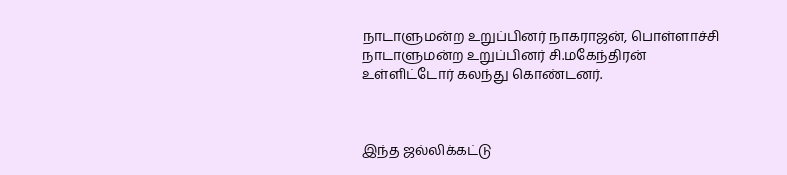நாடாளுமன்ற உறுப்பினர் நாகராஜன், பொள்ளாச்சி நாடாளுமன்ற உறுப்பினர் சி.மகேந்திரன் உள்ளிட்டோர் கலந்து கொண்டனர்.



இந்த ஜல்லிக்கட்டு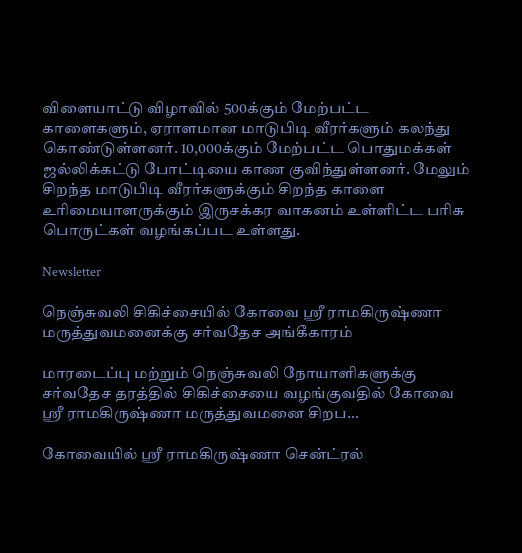விளையாட்டு விழாவில் 500க்கும் மேற்பட்ட காளைகளும், ஏராளமான மாடுபிடி வீரர்களும் கலந்து கொண்டுள்ளனர். 10,000க்கும் மேற்பட்ட பொதுமக்கள் ஜல்லிக்கட்டு போட்டியை காண குவிந்துள்ளனர். மேலும் சிறந்த மாடுபிடி வீரர்களுக்கும் சிறந்த காளை உரிமையாளருக்கும் இருசக்கர வாகனம் உள்ளிட்ட பரிசு பொருட்கள் வழங்கப்பட உள்ளது.

Newsletter

நெஞ்சுவலி சிகிச்சையில் கோவை ஸ்ரீ ராமகிருஷ்ணா மருத்துவமனைக்கு சர்வதேச அங்கீகாரம்

மாரடைப்பு மற்றும் நெஞ்சுவலி நோயாளிகளுக்கு சர்வதேச தரத்தில் சிகிச்சையை வழங்குவதில் கோவை ஸ்ரீ ராமகிருஷ்ணா மருத்துவமனை சிறப...

கோவையில் ஸ்ரீ ராமகிருஷ்ணா சென்ட்ரல்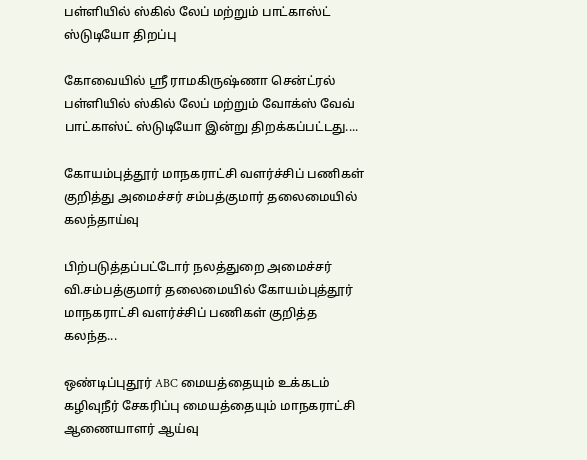பள்ளியில் ஸ்கில் லேப் மற்றும் பாட்காஸ்ட் ஸ்டுடியோ திறப்பு

கோவையில் ஸ்ரீ ராமகிருஷ்ணா சென்ட்ரல் பள்ளியில் ஸ்கில் லேப் மற்றும் வோக்ஸ் வேவ் பாட்காஸ்ட் ஸ்டுடியோ இன்று திறக்கப்பட்டது....

கோயம்புத்தூர் மாநகராட்சி வளர்ச்சிப் பணிகள் குறித்து அமைச்சர் சம்பத்குமார் தலைமையில் கலந்தாய்வு

பிற்படுத்தப்பட்டோர் நலத்துறை அமைச்சர் வி.சம்பத்குமார் தலைமையில் கோயம்புத்தூர் மாநகராட்சி வளர்ச்சிப் பணிகள் குறித்த கலந்த...

ஒண்டிப்புதூர் ABC மையத்தையும் உக்கடம் கழிவுநீர் சேகரிப்பு மையத்தையும் மாநகராட்சி ஆணையாளர் ஆய்வு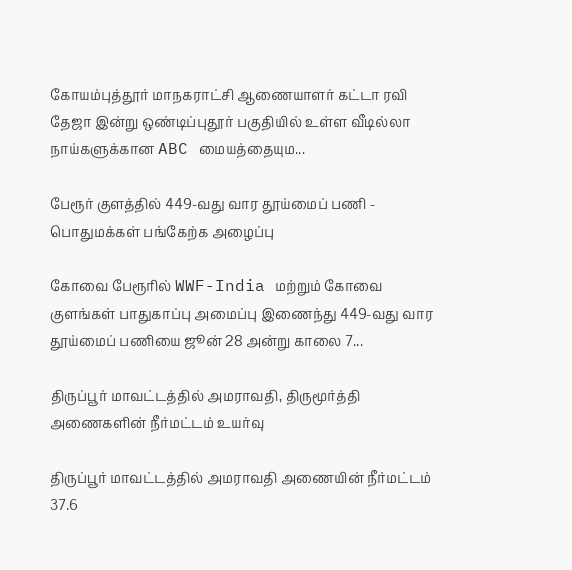கோயம்புத்தூர் மாநகராட்சி ஆணையாளர் கட்டா ரவி தேஜா இன்று ஒண்டிப்புதூர் பகுதியில் உள்ள வீடில்லா நாய்களுக்கான ABC மையத்தையும...

பேரூர் குளத்தில் 449-வது வார தூய்மைப் பணி - பொதுமக்கள் பங்கேற்க அழைப்பு

கோவை பேரூரில் WWF-India மற்றும் கோவை குளங்கள் பாதுகாப்பு அமைப்பு இணைந்து 449-வது வார தூய்மைப் பணியை ஜூன் 28 அன்று காலை 7...

திருப்பூர் மாவட்டத்தில் அமராவதி, திருமூர்த்தி அணைகளின் நீர்மட்டம் உயர்வு

திருப்பூர் மாவட்டத்தில் அமராவதி அணையின் நீர்மட்டம் 37.6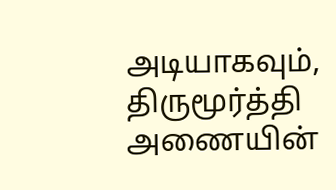அடியாகவும், திருமூர்த்தி அணையின்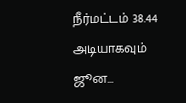நீர்மட்டம் 38.44 அடியாகவும் ஜூன...